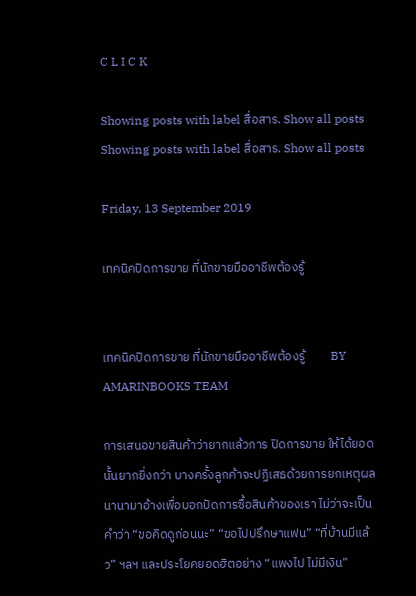C L I C K

Showing posts with label สื่อสาร. Show all posts
Showing posts with label สื่อสาร. Show all posts

Friday, 13 September 2019

เทคนิคปิดการขาย ที่นักขายมืออาชีพต้องรู้


เทคนิคปิดการขาย ที่นักขายมืออาชีพต้องรู้         BY AMARINBOOKS TEAM

การเสนอขายสินค้าว่ายากแล้วการ ปิดการขาย ให้ได้ยอดนั้นยากยิ่งกว่า บางครั้งลูกค้าจะปฏิเสธด้วยการยกเหตุผลนานามาอ้างเพื่อบอกปัดการซื้อสินค้าของเรา ไม่ว่าจะเป็นคำว่า “ขอคิดดูก่อนนะ” “ขอไปปรึกษาแฟน” “ที่บ้านมีแล้ว” ฯลฯ และประโยคยอดฮิตอย่าง “แพงไป ไม่มีเงิน”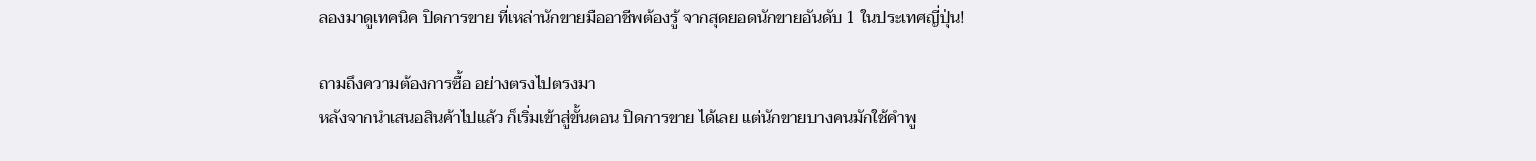ลองมาดูเทคนิค ปิดการขาย ที่เหล่านักขายมืออาชีพต้องรู้ จากสุดยอดนักขายอันดับ 1 ในประเทศญี่ปุ่น!

ถามถึงความต้องการซื้อ อย่างตรงไปตรงมา
หลังจากนำเสนอสินค้าไปแล้ว ก็เริ่มเข้าสู่ขั้นตอน ปิดการขาย ได้เลย แต่นักขายบางคนมักใช้คำพู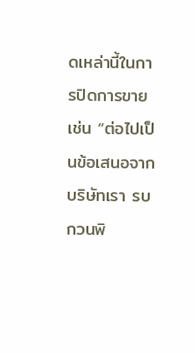ดเหล่านี้ในการปิดการขาย เช่น “ต่อไปเป็นข้อเสนอจากบริษัทเรา รบกวนพิ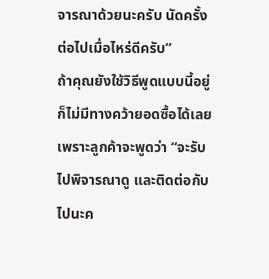จารณาด้วยนะครับ นัดครั้งต่อไปเมื่อไหร่ดีครับ”
ถ้าคุณยังใช้วิธีพูดแบบนี้อยู่ ก็ไม่มีทางคว้ายอดซื้อได้เลย เพราะลูกค้าจะพูดว่า “จะรับไปพิจารณาดู และติดต่อกับไปนะค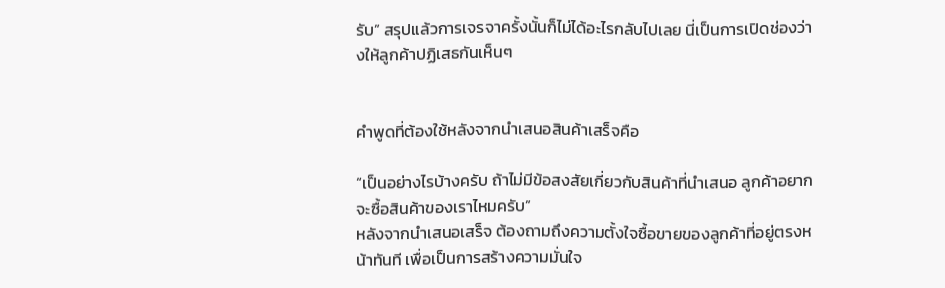รับ” สรุปแล้วการเจรจาครั้งนั้นก็ไม่ได้อะไรกลับไปเลย นี่เป็นการเปิดช่องว่างให้ลูกค้าปฏิเสธกันเห็นๆ


คำพูดที่ต้องใช้หลังจากนำเสนอสินค้าเสร็จคือ

“เป็นอย่างไรบ้างครับ ถ้าไม่มีข้อสงสัยเกี่ยวกับสินค้าที่นำเสนอ ลูกค้าอยากจะซื้อสินค้าของเราไหมครับ”
หลังจากนำเสนอเสร็จ ต้องถามถึงความตั้งใจซื้อขายของลูกค้าที่อยู่ตรงหน้าทันที เพื่อเป็นการสร้างความมั่นใจ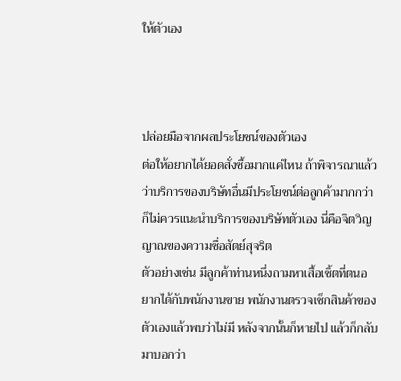ให้ตัวเอง



ปล่อยมือจากผลประโยชน์ของตัวเอง
ต่อให้อยากได้ยอดสั่งซื้อมากแค่ไหน ถ้าพิจารณาแล้วว่าบริการของบริษัทอื่นมีประโยชน์ต่อลูกค้ามากกว่าก็ไม่ควรแนะนำบริการของบริษัทตัวเอง นี่คือจิตวิญญาณของความซื่อสัตย์สุจริต
ตัวอย่างเช่น มีลูกค้าท่านหนึ่งถามหาเสื้อเชิ้ตที่ตนอยากได้กับพนักงานขาย พนักงานตรวจเช็กสินค้าของตัวเองแล้วพบว่าไม่มี หลังจากนั้นก็หายไป แล้วก็กลับมาบอกว่า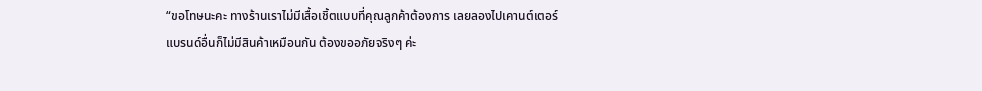“ขอโทษนะคะ ทางร้านเราไม่มีเสื้อเชิ้ตแบบที่คุณลูกค้าต้องการ เลยลองไปเคานต์เตอร์แบรนด์อื่นก็ไม่มีสินค้าเหมือนกัน ต้องขออภัยจริงๆ ค่ะ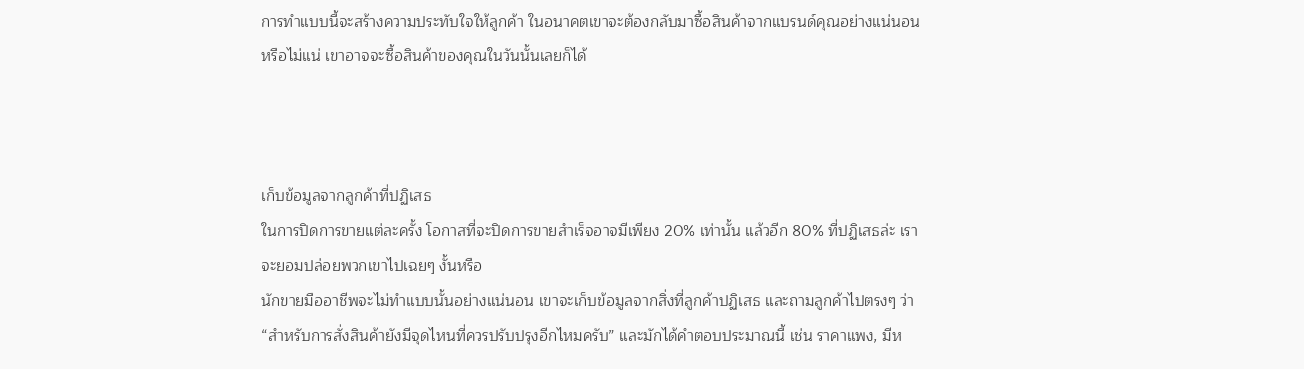การทำแบบนี้จะสร้างความประทับใจให้ลูกค้า ในอนาคตเขาจะต้องกลับมาซื้อสินค้าจากแบรนด์คุณอย่างแน่นอน หรือไม่แน่ เขาอาจจะซื้อสินค้าของคุณในวันนั้นเลยก็ได้



เก็บข้อมูลจากลูกค้าที่ปฏิเสธ
ในการปิดการขายแต่ละครั้ง โอกาสที่จะปิดการขายสำเร็จอาจมีเพียง 20% เท่านั้น แล้วอีก 80% ที่ปฏิเสธล่ะ เราจะยอมปล่อยพวกเขาไปเฉยๆ งั้นหรือ
นักขายมืออาชีพจะไม่ทำแบบนั้นอย่างแน่นอน เขาจะเก็บข้อมูลจากสิ่งที่ลูกค้าปฏิเสธ และถามลูกค้าไปตรงๆ ว่า “สำหรับการสั่งสินค้ายังมีจุดไหนที่ควรปรับปรุงอีกไหมครับ” และมักได้คำตอบประมาณนี้ เช่น ราคาแพง, มีห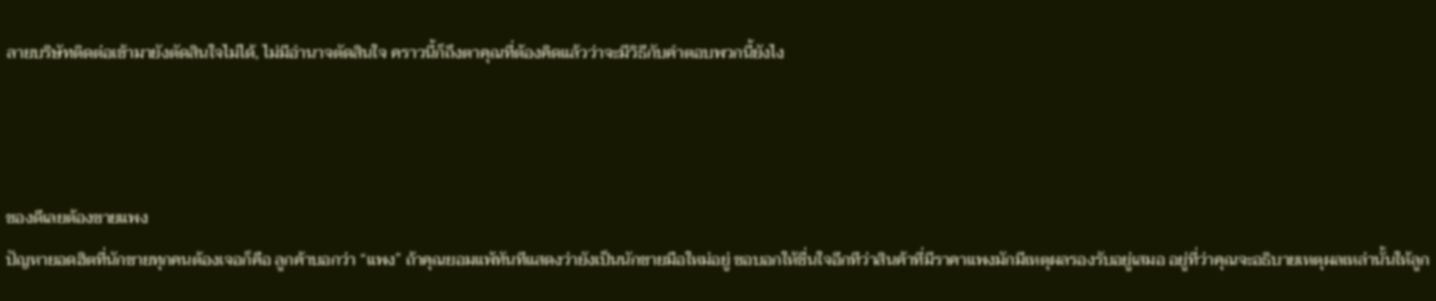ลายบริษัทติดต่อเข้ามายังตัดสินใจไม่ได้, ไม่มีอำนาจตัดสินใจ คราวนี้ก็ถึงตาคุณที่ต้องคิดแล้วว่าจะมีวิธีกับคำตอบพวกนี้ยังไง



ของดีเลยต้องขายแพง
ปัญหายอดฮิตที่นักขายทุกคนต้องเจอก็คือ ลูกค้าบอกว่า “แพง” ถ้าคุณยอมแพ้ทันทีแสดงว่ายังเป็นนักขายมือใหม่อยู่ ขอบอกให้ชื่นใจอีกทีว่าสินค้าที่มีราคาแพงมักมีเหตุผลรองรับอยู่เสมอ อยู่ที่ว่าคุณจะอธิบายเหตุผลเหล่านั้นให้ลูก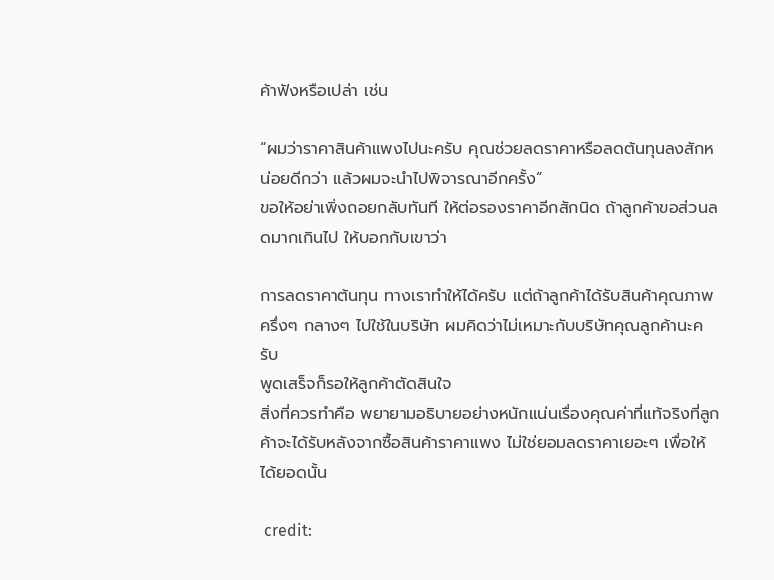ค้าฟังหรือเปล่า เช่น

“ผมว่าราคาสินค้าแพงไปนะครับ คุณช่วยลดราคาหรือลดต้นทุนลงสักหน่อยดีกว่า แล้วผมจะนำไปพิจารณาอีกครั้ง”
ขอให้อย่าเพิ่งถอยกลับทันที ให้ต่อรองราคาอีกสักนิด ถ้าลูกค้าขอส่วนลดมากเกินไป ให้บอกกับเขาว่า

การลดราคาต้นทุน ทางเราทำให้ได้ครับ แต่ถ้าลูกค้าได้รับสินค้าคุณภาพครึ่งๆ กลางๆ ไปใช้ในบริษัท ผมคิดว่าไม่เหมาะกับบริษัทคุณลูกค้านะครับ
พูดเสร็จก็รอให้ลูกค้าตัดสินใจ
สิ่งที่ควรทำคือ พยายามอธิบายอย่างหนักแน่นเรื่องคุณค่าที่แท้จริงที่ลูกค้าจะได้รับหลังจากซื้อสินค้าราคาแพง ไม่ใช่ยอมลดราคาเยอะๆ เพื่อให้ได้ยอดนั้น

 credit: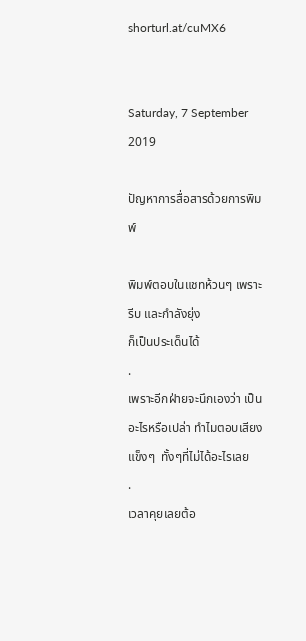shorturl.at/cuMX6


Saturday, 7 September 2019

ปัญหาการสื่อสารด้วยการพิมพ์

พิมพ์ตอบในแชทห้วนๆ เพราะรีบ และกำลังยุ่ง
ก็เป็นประเด็นได้
.
เพราะอีกฝ่ายจะนึกเองว่า เป็นอะไรหรือเปล่า ทำไมตอบเสียงแข็งๆ  ทั้งๆที่ไม่ได้อะไรเลย
.
เวลาคุยเลยต้อ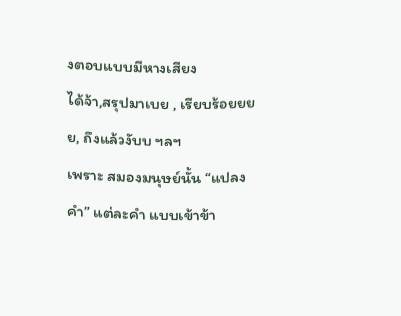งตอบแบบมีหางเสียง
ได้จ้า,สรุปมาเบย , เรียบร้อยยยย, ถึงแล้วงับบ ฯลฯ
เพราะ สมองมนุษย์นั้น “แปลงคำ” แต่ละคำ แบบเข้าข้า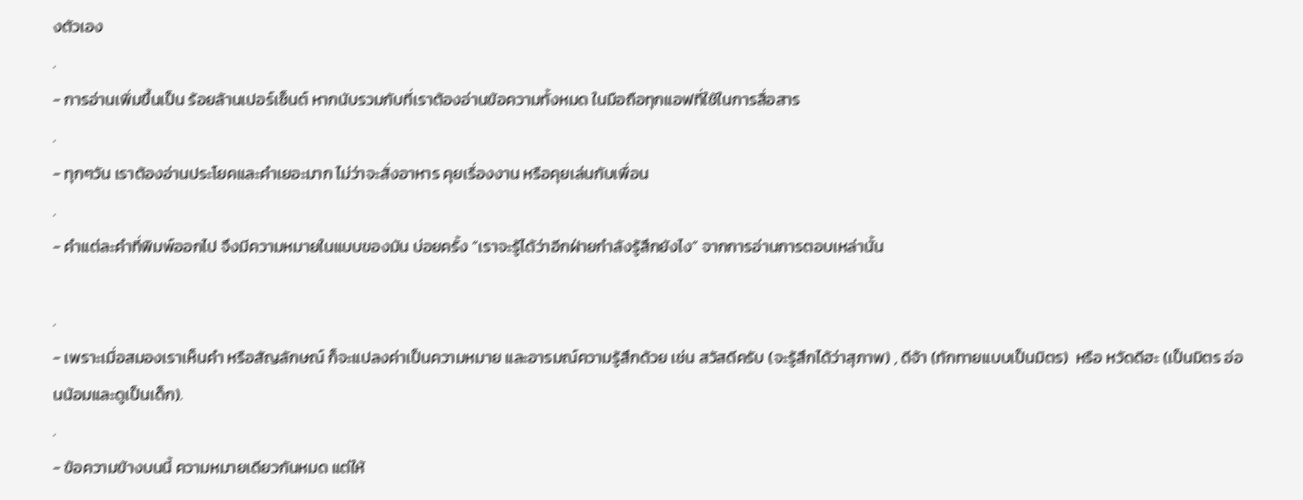งตัวเอง
.
- การอ่านเพิ่มขึ้นเป็น ร้อยล้านเปอร์เซ็นต์ หากนับรวมกับที่เราต้องอ่านข้อความทั้งหมด ในมือถือทุกแอฟที่ใช้ในการสื่อสาร
.
- ทุกๆวัน เราต้องอ่านประโยคและคำเยอะมาก ไม่ว่าจะสั่งอาหาร คุยเรื่องงาน หรือคุยเล่นกับเพื่อน
.
- คำแต่ละคำที่พิมพ์ออกไป จึงมีความหมายในแบบของมัน บ่อยครั้ง “เราจะรู้ได้ว่าอีกฝ่ายกำลังรู้สึกยังไง” จากการอ่านการตอบเหล่านั้น

.
- เพราะเมื่อสมองเราเห็นคำ หรือสัญลักษณ์ ก็จะแปลงค่าเป็นความหมาย และอารมณ์ความรู้สึกด้วย เช่น สวัสดีครับ (จะรู้สึกได้ว่าสุภาพ) , ดีจ้า (ทักทายแบบเป็นมิตร)  หรือ หวัดดีฮะ (เป็นมิตร อ่อนน้อมและดูเป็นเด็ก).
.
- ข้อความข้างบนนี้ ความหมายเดียวกันหมด แต่ให้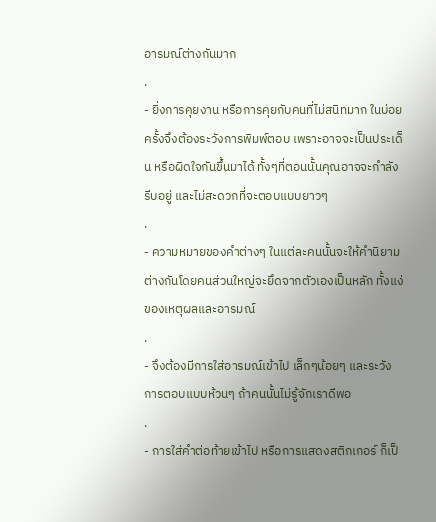อารมณ์ต่างกันมาก
.
- ยิ่งการคุยงาน หรือการคุยกับคนที่ไม่สนิทมาก ในบ่อยครั้งจึงต้องระวังการพิมพ์ตอบ เพราะอาจจะเป็นประเด็น หรือผิดใจกันขึ้นมาได้ ทั้งๆที่ตอนนั้นคุณอาจจะกำลังรีบอยู่ และไม่สะดวกที่จะตอบแบบยาวๆ
.
- ความหมายของคำต่างๆ ในแต่ละคนนั้นจะให้คำนิยาม ต่างกันโดยคนส่วนใหญ่จะยึดจากตัวเองเป็นหลัก ทั้งแง่ของเหตุผลและอารมณ์
.
- จึงต้องมีการใส่อารมณ์เข้าไป เล็กๆน้อยๆ และระวังการตอบแบบห้วนๆ ถ้าคนนั้นไม่รู้จักเราดีพอ
.
- การใส่คำต่อท้ายเข้าไป หรือการแสดงสติกเกอร์ ก็เป็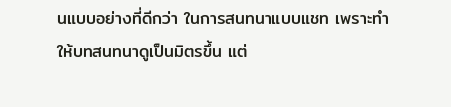นแบบอย่างที่ดีกว่า ในการสนทนาแบบแชท เพราะทำให้บทสนทนาดูเป็นมิตรขึ้น แต่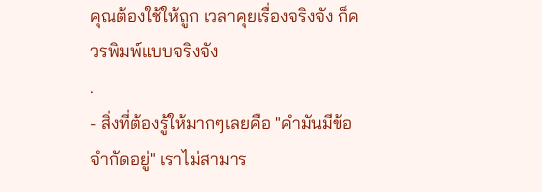คุณต้องใช้ให้ถูก เวลาคุยเรื่องจริงจัง ก็ควรพิมพ์แบบจริงจัง
.
- สิ่งที่ต้องรู้ให้มากๆเลยคือ "คำมันมีข้อจำกัดอยู่" เราไม่สามาร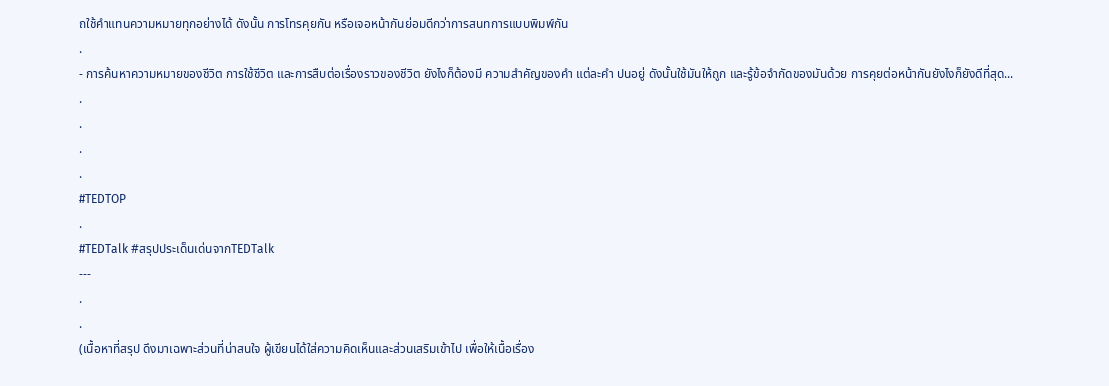ถใช้คำแทนความหมายทุกอย่างได้ ดังนั้น การโทรคุยกัน หรือเจอหน้ากันย่อมดีกว่าการสนทการแบบพิมพ์กัน
.
- การค้นหาความหมายของชีวิต การใช้ชีวิต และการสืบต่อเรื่องราวของชีวิต ยังไงก็ต้องมี ความสำคัญของคำ แต่ละคำ ปนอยู่ ดังนั้นใช้มันให้ถูก และรู้ข้อจำกัดของมันด้วย การคุยต่อหน้ากันยังไงก็ยังดีที่สุด...
.
.
.
.
#TEDTOP
.
#TEDTalk #สรุปประเด็นเด่นจากTEDTalk
---
.
.
(เนื้อหาที่สรุป ดึงมาเฉพาะส่วนที่น่าสนใจ ผู้เขียนได้ใส่ความคิดเห็นและส่วนเสริมเข้าไป เพื่อให้เนื้อเรื่อง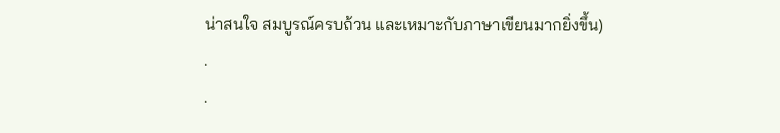น่าสนใจ สมบูรณ์ครบถ้วน และเหมาะกับภาษาเขียนมากยิ่งขึ้น)
.
.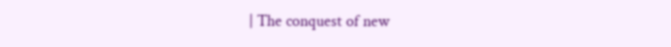| The conquest of new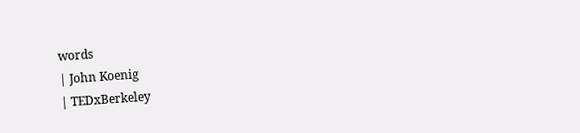words
| John Koenig
| TEDxBerkeley